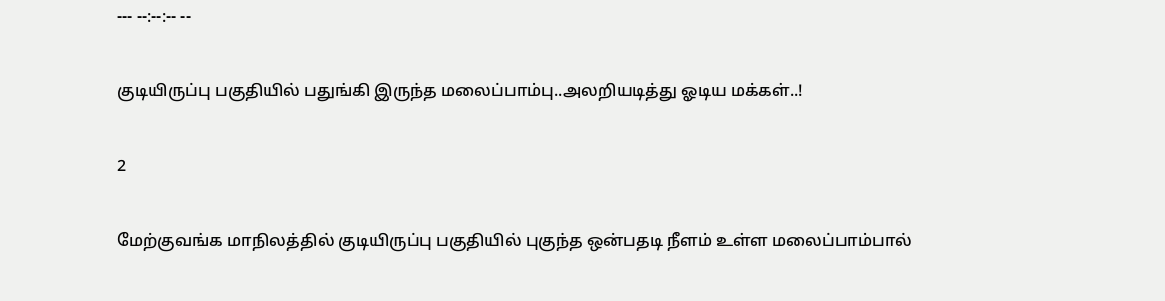--- --:--:-- --

குடியிருப்பு பகுதியில் பதுங்கி இருந்த மலைப்பாம்பு..அலறியடித்து ஓடிய மக்கள்..!

2

மேற்குவங்க மாநிலத்தில் குடியிருப்பு பகுதியில் புகுந்த ஒன்பதடி நீளம் உள்ள மலைப்பாம்பால்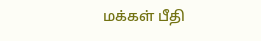மக்கள் பீதி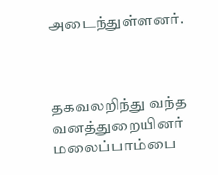அடைந்துள்ளனர்.



தகவலறிந்து வந்த வனத்துறையினர் மலைப்பாம்பை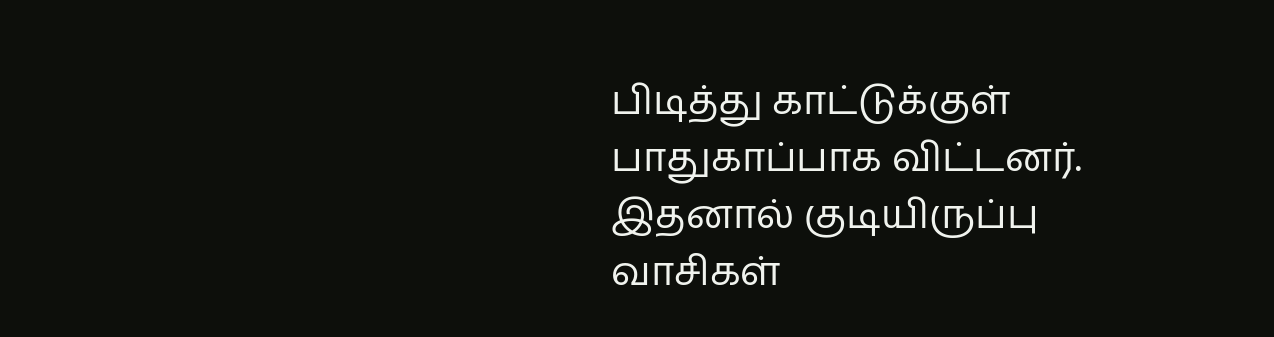பிடித்து காட்டுக்குள் பாதுகாப்பாக விட்டனர். இதனால் குடியிருப்பு வாசிகள்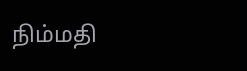நிம்மதி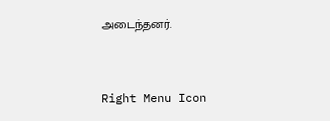அடைந்தனர்.



Right Menu Icon